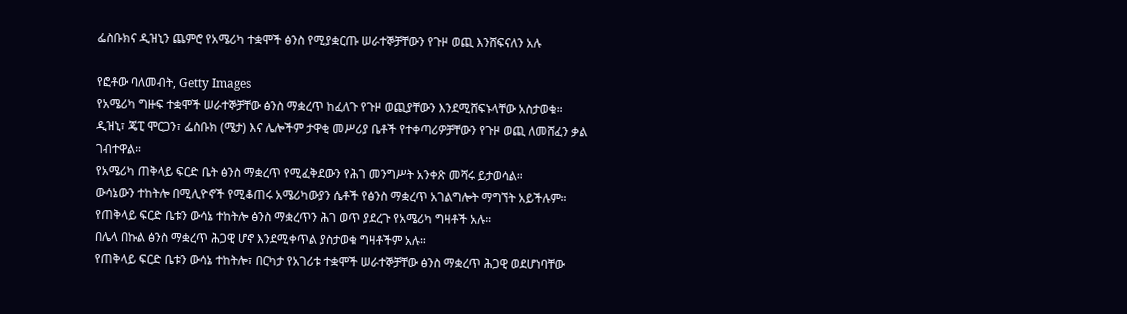ፌስቡክና ዲዝኒን ጨምሮ የአሜሪካ ተቋሞች ፅንስ የሚያቋርጡ ሠራተኞቻቸውን የጉዞ ወጪ እንሸፍናለን አሉ

የፎቶው ባለመብት, Getty Images
የአሜሪካ ግዙፍ ተቋሞች ሠራተኞቻቸው ፅንስ ማቋረጥ ከፈለጉ የጉዞ ወጪያቸውን እንደሚሸፍኑላቸው አስታወቁ።
ዲዝኒ፣ ጄፒ ሞርጋን፣ ፌስቡክ (ሜታ) እና ሌሎችም ታዋቂ መሥሪያ ቤቶች የተቀጣሪዎቻቸውን የጉዞ ወጪ ለመሸፈን ቃል ገብተዋል።
የአሜሪካ ጠቅላይ ፍርድ ቤት ፅንስ ማቋረጥ የሚፈቅደውን የሕገ መንግሥት አንቀጽ መሻሩ ይታወሳል።
ውሳኔውን ተከትሎ በሚሊዮኖች የሚቆጠሩ አሜሪካውያን ሴቶች የፅንስ ማቋረጥ አገልግሎት ማግኘት አይችሉም።
የጠቅላይ ፍርድ ቤቱን ውሳኔ ተከትሎ ፅንስ ማቋረጥን ሕገ ወጥ ያደረጉ የአሜሪካ ግዛቶች አሉ።
በሌላ በኩል ፅንስ ማቋረጥ ሕጋዊ ሆኖ እንደሚቀጥል ያስታወቁ ግዛቶችም አሉ።
የጠቅላይ ፍርድ ቤቱን ውሳኔ ተከትሎ፣ በርካታ የአገሪቱ ተቋሞች ሠራተኞቻቸው ፅንስ ማቋረጥ ሕጋዊ ወደሆነባቸው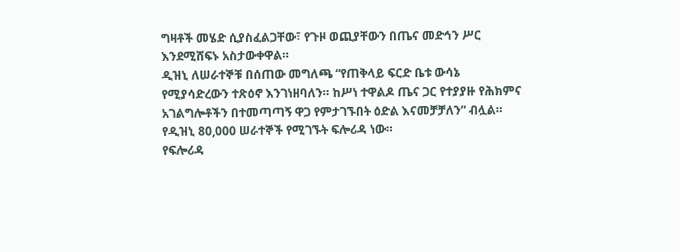ግዛቶች መሄድ ሲያስፈልጋቸው፣ የጉዞ ወጪያቸውን በጤና መድኅን ሥር እንደሚሸፍኑ አስታውቀዋል።
ዲዝኒ ለሠራተኞቹ በሰጠው መግለጫ “የጠቅላይ ፍርድ ቤቱ ውሳኔ የሚያሳድረውን ተጽዕኖ እንገነዘባለን። ከሥነ ተዋልዶ ጤና ጋር የተያያዙ የሕክምና አገልግሎቶችን በተመጣጣኝ ዋጋ የምታገኙበት ዕድል እናመቻቻለን” ብሏል።
የዲዝኒ 80,000 ሠራተኞች የሚገኙት ፍሎሪዳ ነው።
የፍሎሪዳ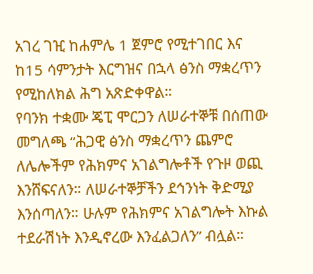አገረ ገዢ ከሐምሌ 1 ጀምሮ የሚተገበር እና ከ15 ሳምንታት እርግዝና በኋላ ፅንስ ማቋረጥን የሚከለክል ሕግ አጽድቀዋል።
የባንክ ተቋሙ ጄፒ ሞርጋን ለሠራተኞቹ በሰጠው መግለጫ “ሕጋዊ ፅንስ ማቋረጥን ጨምሮ ለሌሎችም የሕክምና አገልግሎቶች የጉዞ ወጪ እንሸፍናለን። ለሠራተኞቻችን ደኅንነት ቅድሚያ እንሰጣለን። ሁሉም የሕክምና አገልግሎት እኩል ተደራሽነት እንዲኖረው እንፈልጋለን” ብሏል።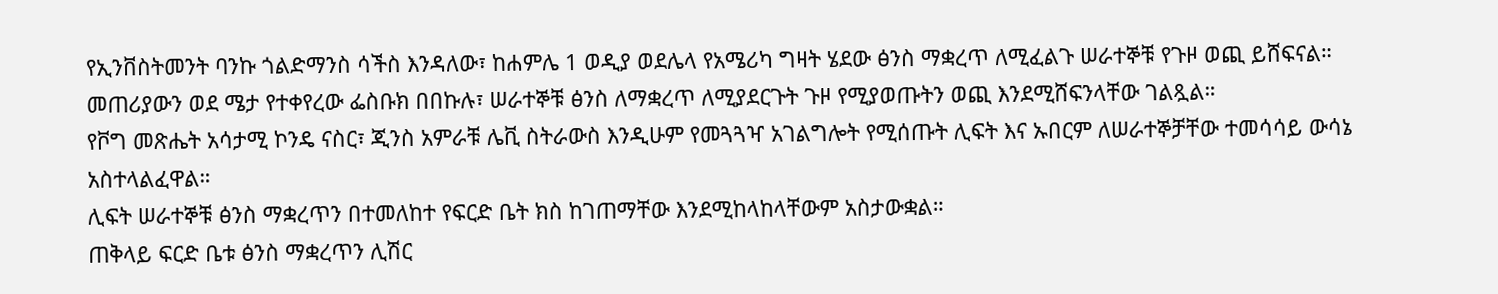የኢንቨስትመንት ባንኩ ጎልድማንስ ሳችስ እንዳለው፣ ከሐምሌ 1 ወዲያ ወደሌላ የአሜሪካ ግዛት ሄደው ፅንስ ማቋረጥ ለሚፈልጉ ሠራተኞቹ የጉዞ ወጪ ይሸፍናል።
መጠሪያውን ወደ ሜታ የተቀየረው ፌስቡክ በበኩሉ፣ ሠራተኞቹ ፅንስ ለማቋረጥ ለሚያደርጉት ጉዞ የሚያወጡትን ወጪ እንደሚሸፍንላቸው ገልጿል።
የቮግ መጽሔት አሳታሚ ኮንዴ ናስር፣ ጂንስ አምራቹ ሌቪ ስትራውስ እንዲሁም የመጓጓዣ አገልግሎት የሚሰጡት ሊፍት እና ኡበርም ለሠራተኞቻቸው ተመሳሳይ ውሳኔ አስተላልፈዋል።
ሊፍት ሠራተኞቹ ፅንስ ማቋረጥን በተመለከተ የፍርድ ቤት ክስ ከገጠማቸው እንደሚከላከላቸውም አስታውቋል።
ጠቅላይ ፍርድ ቤቱ ፅንስ ማቋረጥን ሊሽር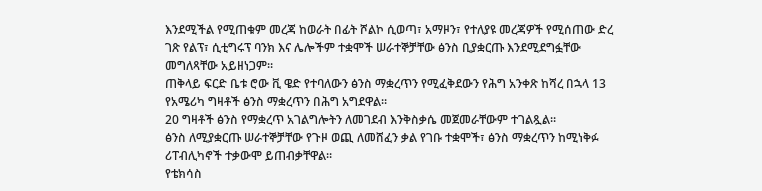እንደሚችል የሚጠቁም መረጃ ከወራት በፊት ሾልኮ ሲወጣ፣ አማዞን፣ የተለያዩ መረጃዎች የሚሰጠው ድረ ገጽ የልፕ፣ ሲቲግሩፕ ባንክ እና ሌሎችም ተቋሞች ሠራተኞቻቸው ፅንስ ቢያቋርጡ እንደሚደግፏቸው መግለጻቸው አይዘነጋም።
ጠቅላይ ፍርድ ቤቱ ሮው ቪ ዌድ የተባለውን ፅንስ ማቋረጥን የሚፈቅደውን የሕግ አንቀጽ ከሻረ በኋላ 13 የአሜሪካ ግዛቶች ፅንስ ማቋረጥን በሕግ አግደዋል።
20 ግዛቶች ፅንስ የማቋረጥ አገልግሎትን ለመገደብ እንቅስቃሴ መጀመራቸውም ተገልጿል።
ፅንስ ለሚያቋርጡ ሠራተኞቻቸው የጉዞ ወጪ ለመሸፈን ቃል የገቡ ተቋሞች፣ ፅንስ ማቋረጥን ከሚነቅፉ ሪፐብሊካኖች ተቃውሞ ይጠብቃቸዋል።
የቴክሳስ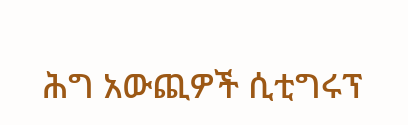ሕግ አውጪዎች ሲቲግሩፕ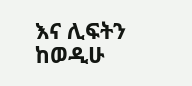እና ሊፍትን ከወዲሁ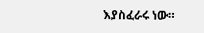እያስፈራሩ ነው።